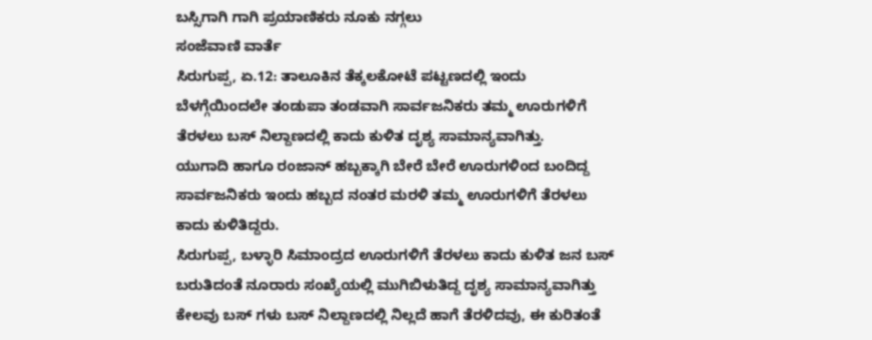ಬಸ್ಸಿಗಾಗಿ ಗಾಗಿ ಪ್ರಯಾಣಿಕರು ನೂಕು ನಗ್ಗಲು
ಸಂಜೆವಾಣಿ ವಾರ್ತೆ
ಸಿರುಗುಪ್ಪ, ಏ.12: ತಾಲೂಕಿನ ತೆಕ್ಕಲಕೋಟೆ ಪಟ್ಟಣದಲ್ಲಿ ಇಂದು ಬೆಳಗ್ಗೆಯಿಂದಲೇ ತಂಡುಪಾ ತಂಡವಾಗಿ ಸಾರ್ವಜನಿಕರು ತಮ್ಮ ಊರುಗಳಿಗೆ ತೆರಳಲು ಬಸ್ ನಿಲ್ದಾಣದಲ್ಲಿ ಕಾದು ಕುಳಿತ ದೃಶ್ಯ ಸಾಮಾನ್ಯವಾಗಿತ್ತು.
ಯುಗಾದಿ ಹಾಗೂ ರಂಜಾನ್ ಹಬ್ಬಕ್ಕಾಗಿ ಬೇರೆ ಬೇರೆ ಊರುಗಳಿಂದ ಬಂದಿದ್ದ ಸಾರ್ವಜನಿಕರು ಇಂದು ಹಬ್ಬದ ನಂತರ ಮರಳಿ ತಮ್ಮ ಊರುಗಳಿಗೆ ತೆರಳಲು ಕಾದು ಕುಳಿತಿದ್ದರು.
ಸಿರುಗುಪ್ಪ, ಬಳ್ಳಾರಿ ಸಿಮಾಂದ್ರದ ಊರುಗಳಿಗೆ ತೆರಳಲು ಕಾದು ಕುಳಿತ ಜನ ಬಸ್ ಬರುತಿದಂತೆ ನೂರಾರು ಸಂಖ್ಯೆಯಲ್ಲಿ ಮುಗಿಬಿಳುತಿದ್ದ ದೃಶ್ಯ ಸಾಮಾನ್ಯವಾಗಿತ್ತು ಕೇಲವು ಬಸ್ ಗಳು ಬಸ್ ನಿಲ್ದಾಣದಲ್ಲಿ ನಿಲ್ಲದೆ ಹಾಗೆ ತೆರಳಿದವು, ಈ ಕುರಿತಂತೆ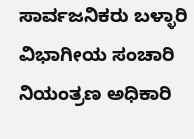ಸಾರ್ವಜನಿಕರು ಬಳ್ಳಾರಿ ವಿಭಾಗೀಯ ಸಂಚಾರಿ ನಿಯಂತ್ರಣ ಅಧಿಕಾರಿ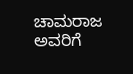ಚಾಮರಾಜ ಅವರಿಗೆ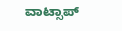ವಾಟ್ಸಾಪ್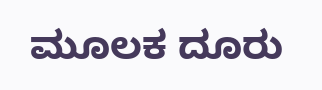ಮೂಲಕ ದೂರು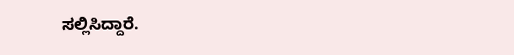ಸಲ್ಲಿಸಿದ್ದಾರೆ.